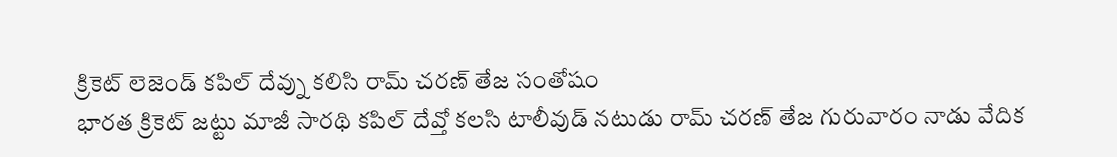క్రికెట్ లెజెండ్ కపిల్ దేవ్ను కలిసి రామ్ చరణ్ తేజ సంతోషం
భారత క్రికెట్ జట్టు మాజీ సారథి కపిల్ దేవ్తో కలసి టాలీవుడ్ నటుడు రామ్ చరణ్ తేజ గురువారం నాడు వేదిక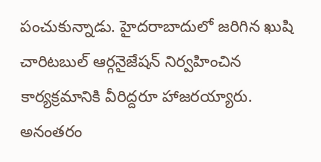పంచుకున్నాడు. హైదరాబాదులో జరిగిన ఖుషి చారిటబుల్ ఆర్గనైజేషన్ నిర్వహించిన కార్యక్రమానికి వీరిద్దరూ హాజరయ్యారు.
అనంతరం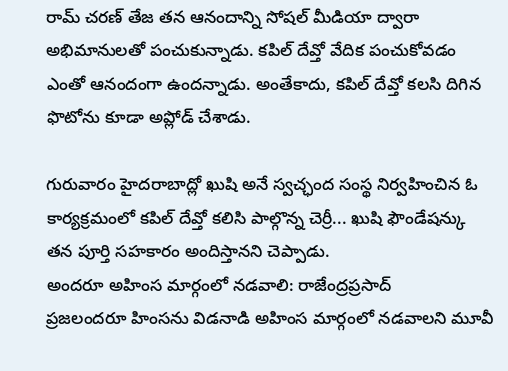రామ్ చరణ్ తేజ తన ఆనందాన్ని సోషల్ మీడియా ద్వారా అభిమానులతో పంచుకున్నాడు. కపిల్ దేవ్తో వేదిక పంచుకోవడం ఎంతో ఆనందంగా ఉందన్నాడు. అంతేకాదు, కపిల్ దేవ్తో కలసి దిగిన ఫొటోను కూడా అప్లోడ్ చేశాడు.

గురువారం హైదరాబాద్లో ఖుషి అనే స్వచ్ఛంద సంస్థ నిర్వహించిన ఓ కార్యక్రమంలో కపిల్ దేవ్తో కలిసి పాల్గొన్న చెర్రీ... ఖుషి ఫౌండేషన్కు తన పూర్తి సహకారం అందిస్తానని చెప్పాడు.
అందరూ అహింస మార్గంలో నడవాలి: రాజేంద్రప్రసాద్
ప్రజలందరూ హింసను విడనాడి అహింస మార్గంలో నడవాలని మూవీ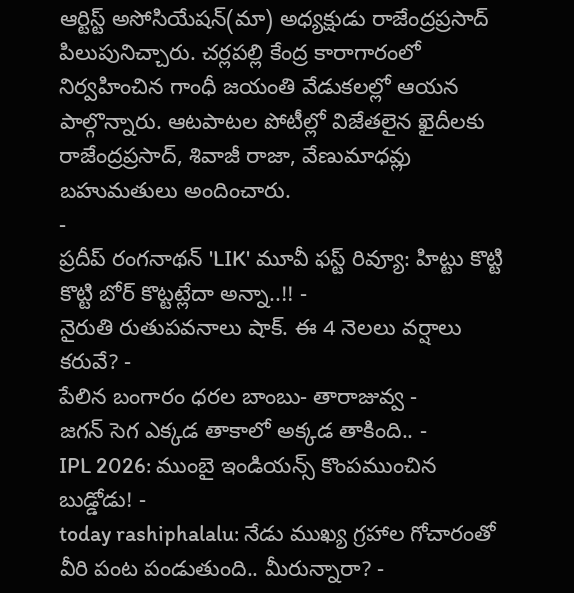ఆర్టిస్ట్ అసోసియేషన్(మా) అధ్యక్షుడు రాజేంద్రప్రసాద్ పిలుపునిచ్చారు. చర్లపల్లి కేంద్ర కారాగారంలో నిర్వహించిన గాంధీ జయంతి వేడుకలల్లో ఆయన పాల్గొన్నారు. ఆటపాటల పోటీల్లో విజేతలైన ఖైదీలకు రాజేంద్రప్రసాద్, శివాజీ రాజా, వేణుమాధవ్లు బహుమతులు అందించారు.
-
ప్రదీప్ రంగనాథన్ 'LIK' మూవీ ఫస్ట్ రివ్యూ: హిట్టు కొట్టి కొట్టి బోర్ కొట్టట్లేదా అన్నా..!! -
నైరుతి రుతుపవనాలు షాక్. ఈ 4 నెలలు వర్షాలు కరువే? -
పేలిన బంగారం ధరల బాంబు- తారాజువ్వ -
జగన్ సెగ ఎక్కడ తాకాలో అక్కడ తాకింది.. -
IPL 2026: ముంబై ఇండియన్స్ కొంపముంచిన బుడ్డోడు! -
today rashiphalalu: నేడు ముఖ్య గ్రహాల గోచారంతో వీరి పంట పండుతుంది.. మీరున్నారా? -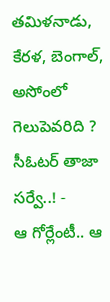తమిళనాడు, కేరళ, బెంగాల్, అసోంలో గెలుపెవరిది ? సీఓటర్ తాజా సర్వే..! -
ఆ గోర్లేంటీ.. ఆ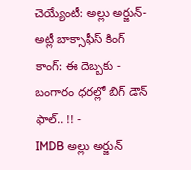చెయ్యేంటీ: అల్లు అర్జున్- అట్లీ బాక్సాఫీస్ కింగ్ కాంగ్: ఈ దెబ్బకు -
బంగారం ధరల్లో బిగ్ డౌన్ ఫాల్.. !! -
IMDB అల్లు అర్జున్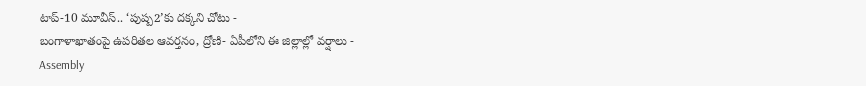టాప్-10 మూవీస్.. ‘పుష్ప2’కు దక్కని చోటు -
బంగాళాఖాతంపై ఉపరితల ఆవర్తనం, ద్రోణి- ఏపీలోని ఈ జిల్లాల్లో వర్షాలు -
Assembly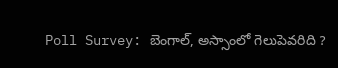Poll Survey: బెంగాల్, అస్సాంలో గెలుపెవరిది ?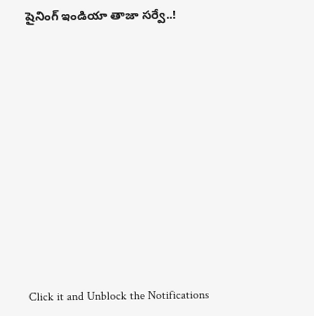షైనింగ్ ఇండియా తాజా సర్వే..!












Click it and Unblock the Notifications